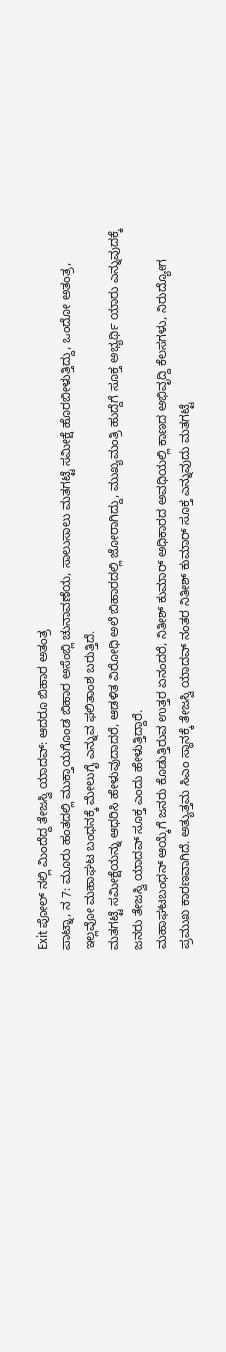Exit ಪೋಲ್ ನಲ್ಲಿ ಮಿಂದೆದ್ದ ತೇಜಸ್ವಿ ಯಾದವ್: ಆದರೂ ಬಿಹಾರ ಅತಂತ್ರ
ಪಾಟ್ನಾ, ನ 7: ಮೂರು ಹಂತದಲ್ಲಿ ಮುಕ್ತಾಯಗೊಂಡ ಬಿಹಾರ ಅಸೆಂಬ್ಲಿ ಚುನಾವಣೆಯ, ಸಾಲುಸಾಲು ಮತಗಟ್ಟೆ ಸಮೀಕ್ಷೆ ಹೊರಬೀಳುತ್ತಿದ್ದು, ಒಂದೋ ಅತಂತ್ರ, ಇಲ್ಲವೋ ಮಹಾಘಟ ಬಂಧನಕ್ಕೆ ಮೇಲುಗೈ ಎನ್ನುವ ಫಲಿತಾಂಶ ಬರುತ್ತಿದೆ.
ಮತಗಟ್ಟೆ ಸಮೀಕ್ಷೆಯನ್ನು ಆಧರಿಸಿ ಹೇಳುವುದಾದರೆ, ಆಡಳಿತ ವಿರೋಧಿ ಅಲೆ ಬಿಹಾರದಲ್ಲಿ ಜೋರಾಗಿದ್ದು, ಮುಖ್ಯಮಂತ್ರಿ ಹುದ್ದೆಗೆ ಸೂಕ್ತ ಅಭ್ಯರ್ಥಿ ಯಾರು ಎನ್ನುವುದಕ್ಕೆ ಜನರು ತೇಜಸ್ವಿ ಯಾದವ್ ಸೂಕ್ತ ಎಂದು ಹೇಳುತ್ತಿದ್ದಾರೆ.
ಮಹಾಘಟಬಂಧನ್ ಆಯ್ಕೆಗೆ ಜನರು ಕೊಡುತ್ತಿರುವ ಉತ್ತರ ಏನಂದರೆ, ನಿತೀಶ್ ಕುಮಾರ್ ಅಧಿಕಾರದ ಅವಧಿಯಲ್ಲಿ ಕಾಣದ ಅಭಿವೃದ್ದಿ ಕೆಲಸಗಳು, ನಿರುದ್ಯೋಗ ಪ್ರಮುಖ ಕಾರಣವಾಗಿದೆ. ಅತ್ಯುತ್ತಮ ಸಿಎಂ ಸ್ಥಾನಕ್ಕೆ ತೇಜಸ್ವಿ ಯಾದವ್ ನಂತರ ನಿತೀಶ್ ಕುಮಾರ್ ಸೂಕ್ತ ಎನ್ನುವುದು ಮತಗಟ್ಟೆ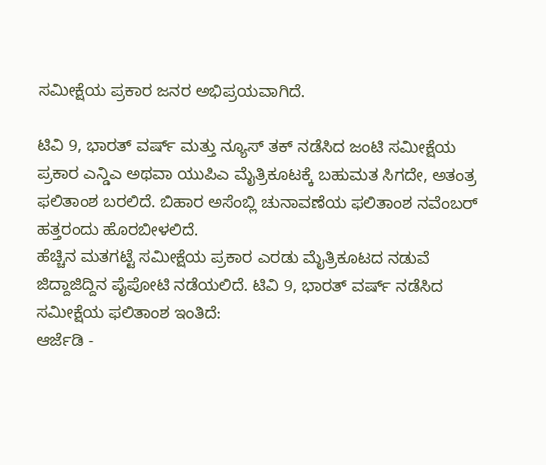ಸಮೀಕ್ಷೆಯ ಪ್ರಕಾರ ಜನರ ಅಭಿಪ್ರಯವಾಗಿದೆ.

ಟಿವಿ 9, ಭಾರತ್ ವರ್ಷ್ ಮತ್ತು ನ್ಯೂಸ್ ತಕ್ ನಡೆಸಿದ ಜಂಟಿ ಸಮೀಕ್ಷೆಯ ಪ್ರಕಾರ ಎನ್ಡಿಎ ಅಥವಾ ಯುಪಿಎ ಮೈತ್ರಿಕೂಟಕ್ಕೆ ಬಹುಮತ ಸಿಗದೇ, ಅತಂತ್ರ ಫಲಿತಾಂಶ ಬರಲಿದೆ. ಬಿಹಾರ ಅಸೆಂಬ್ಲಿ ಚುನಾವಣೆಯ ಫಲಿತಾಂಶ ನವೆಂಬರ್ ಹತ್ತರಂದು ಹೊರಬೀಳಲಿದೆ.
ಹೆಚ್ಚಿನ ಮತಗಟ್ಟೆ ಸಮೀಕ್ಷೆಯ ಪ್ರಕಾರ ಎರಡು ಮೈತ್ರಿಕೂಟದ ನಡುವೆ ಜಿದ್ದಾಜಿದ್ದಿನ ಪೈಪೋಟಿ ನಡೆಯಲಿದೆ. ಟಿವಿ 9, ಭಾರತ್ ವರ್ಷ್ ನಡೆಸಿದ ಸಮೀಕ್ಷೆಯ ಫಲಿತಾಂಶ ಇಂತಿದೆ:
ಆರ್ಜೆಡಿ -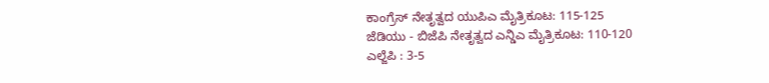ಕಾಂಗ್ರೆಸ್ ನೇತೃತ್ವದ ಯುಪಿಎ ಮೈತ್ರಿಕೂಟ: 115-125
ಜೆಡಿಯು - ಬಿಜೆಪಿ ನೇತೃತ್ವದ ಎನ್ಡಿಎ ಮೈತ್ರಿಕೂಟ: 110-120
ಎಲ್ಜೆಪಿ : 3-5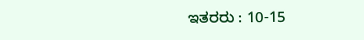ಇತರರು : 10-15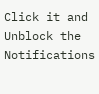Click it and Unblock the Notifications